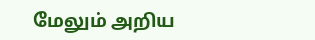மேலும் அறிய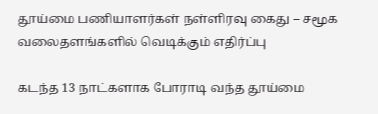தூய்மை பணியாளர்கள் நள்ளிரவு கைது – சமூக வலைதளங்களில் வெடிக்கும் எதிர்ப்பு

கடந்த 13 நாட்களாக போராடி வந்த தூய்மை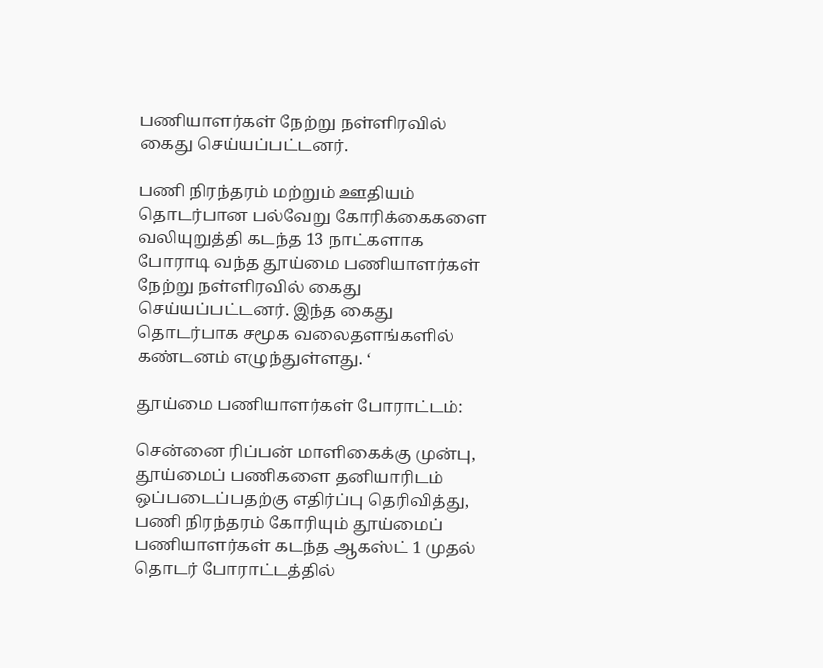பணியாளர்கள் நேற்று நள்ளிரவில் கைது செய்யப்பட்டனர்.

பணி நிரந்தரம் மற்றும் ஊதியம் தொடர்பான பல்வேறு கோரிக்கைகளை வலியுறுத்தி கடந்த 13 நாட்களாக போராடி வந்த தூய்மை பணியாளர்கள் நேற்று நள்ளிரவில் கைது செய்யப்பட்டனர். இந்த கைது தொடர்பாக சமூக வலைதளங்களில் கண்டனம் எழுந்துள்ளது. ‘

தூய்மை பணியாளர்கள் போராட்டம்:

சென்னை ரிப்பன் மாளிகைக்கு முன்பு, தூய்மைப் பணிகளை தனியாரிடம் ஒப்படைப்பதற்கு எதிர்ப்பு தெரிவித்து, பணி நிரந்தரம் கோரியும் தூய்மைப் பணியாளர்கள் கடந்த ஆகஸ்ட் 1 முதல் தொடர் போராட்டத்தில்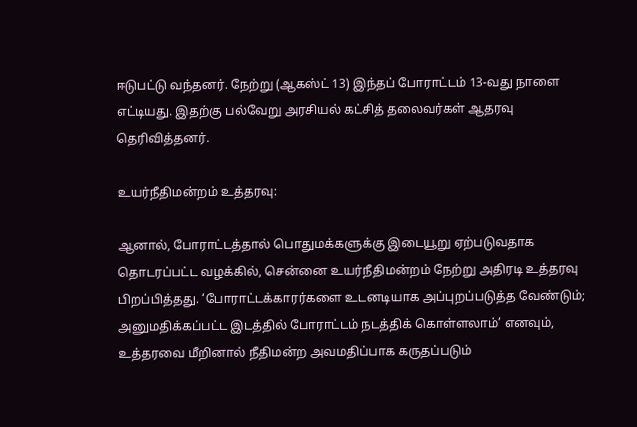ஈடுபட்டு வந்தனர். நேற்று (ஆகஸ்ட் 13) இந்தப் போராட்டம் 13-வது நாளை எட்டியது. இதற்கு பல்வேறு அரசியல் கட்சித் தலைவர்கள் ஆதரவு தெரிவித்தனர்.

உயர்நீதிமன்றம் உத்தரவு:

ஆனால், போராட்டத்தால் பொதுமக்களுக்கு இடையூறு ஏற்படுவதாக தொடரப்பட்ட வழக்கில், சென்னை உயர்நீதிமன்றம் நேற்று அதிரடி உத்தரவு பிறப்பித்தது. ‘போராட்டக்காரர்களை உடனடியாக அப்புறப்படுத்த வேண்டும்; அனுமதிக்கப்பட்ட இடத்தில் போராட்டம் நடத்திக் கொள்ளலாம்’ எனவும், உத்தரவை மீறினால் நீதிமன்ற அவமதிப்பாக கருதப்படும்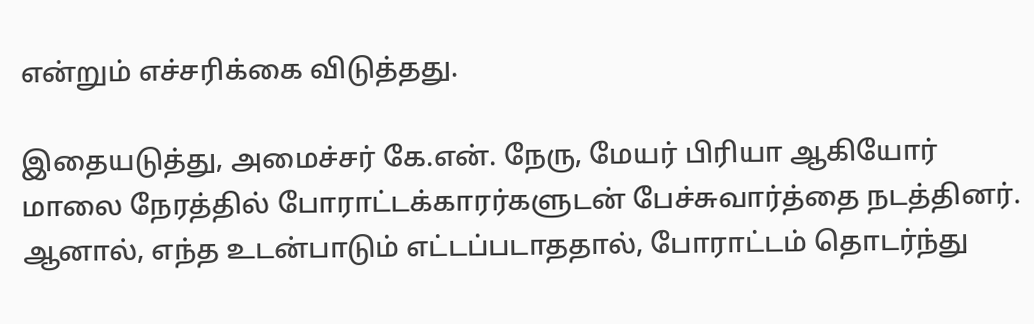என்றும் எச்சரிக்கை விடுத்தது.

இதையடுத்து, அமைச்சர் கே.என். நேரு, மேயர் பிரியா ஆகியோர் மாலை நேரத்தில் போராட்டக்காரர்களுடன் பேச்சுவார்த்தை நடத்தினர். ஆனால், எந்த உடன்பாடும் எட்டப்படாததால், போராட்டம் தொடர்ந்து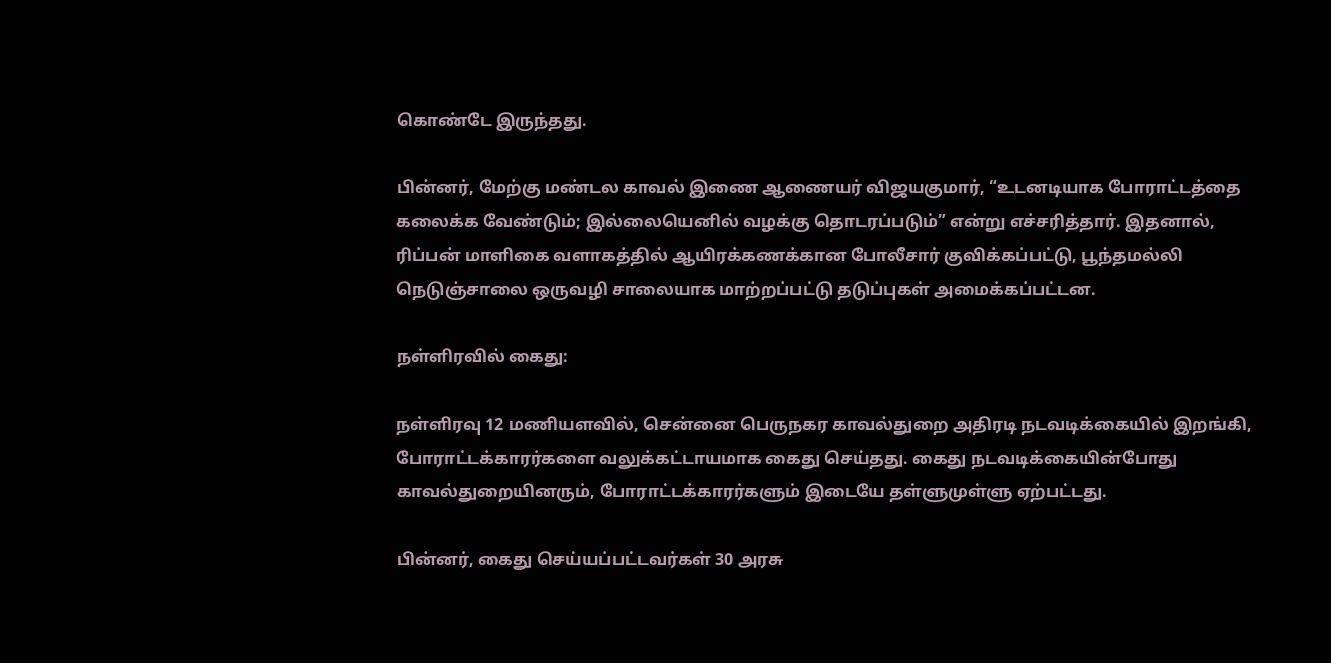கொண்டே இருந்தது.

பின்னர், மேற்கு மண்டல காவல் இணை ஆணையர் விஜயகுமார், “உடனடியாக போராட்டத்தை கலைக்க வேண்டும்; இல்லையெனில் வழக்கு தொடரப்படும்” என்று எச்சரித்தார். இதனால், ரிப்பன் மாளிகை வளாகத்தில் ஆயிரக்கணக்கான போலீசார் குவிக்கப்பட்டு, பூந்தமல்லி நெடுஞ்சாலை ஒருவழி சாலையாக மாற்றப்பட்டு தடுப்புகள் அமைக்கப்பட்டன.

நள்ளிரவில் கைது:

நள்ளிரவு 12 மணியளவில், சென்னை பெருநகர காவல்துறை அதிரடி நடவடிக்கையில் இறங்கி, போராட்டக்காரர்களை வலுக்கட்டாயமாக கைது செய்தது. கைது நடவடிக்கையின்போது காவல்துறையினரும், போராட்டக்காரர்களும் இடையே தள்ளுமுள்ளு ஏற்பட்டது.

பின்னர், கைது செய்யப்பட்டவர்கள் 30 அரசு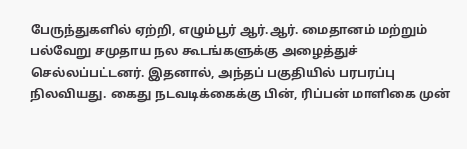பேருந்துகளில் ஏற்றி, எழும்பூர் ஆர்.ஆர். மைதானம் மற்றும் பல்வேறு சமுதாய நல கூடங்களுக்கு அழைத்துச் செல்லப்பட்டனர். இதனால், அந்தப் பகுதியில் பரபரப்பு நிலவியது. கைது நடவடிக்கைக்கு பின், ரிப்பன் மாளிகை முன்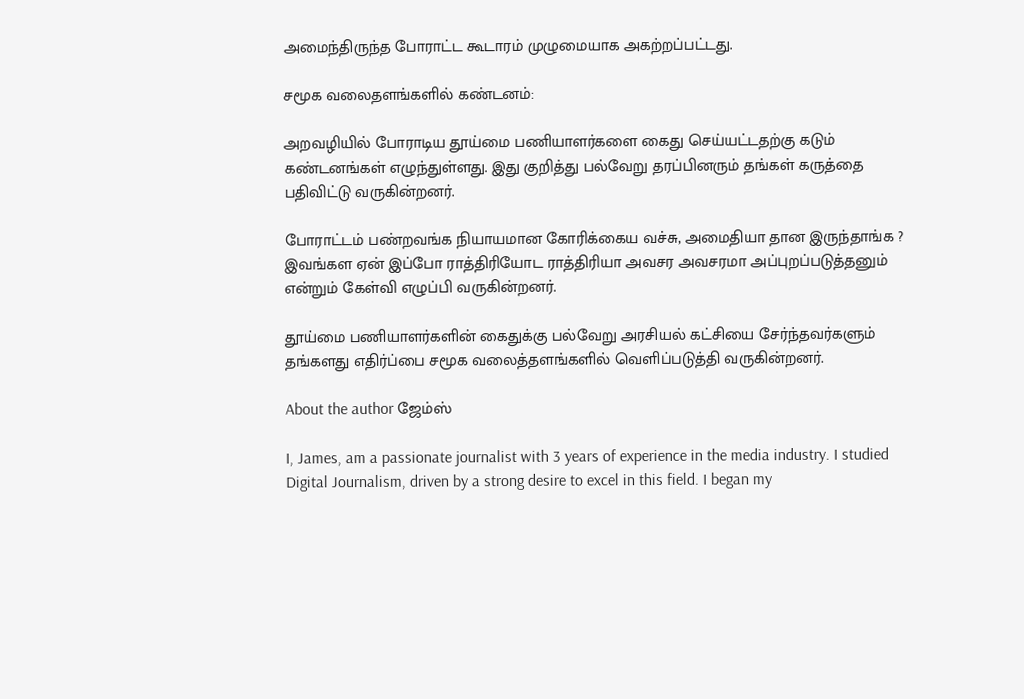அமைந்திருந்த போராட்ட கூடாரம் முழுமையாக அகற்றப்பட்டது.

சமூக வலைதளங்களில் கண்டனம்:

அறவழியில் போராடிய தூய்மை பணியாளர்களை கைது செய்யட்டதற்கு கடும் கண்டனங்கள் எழுந்துள்ளது. இது குறித்து பல்வேறு தரப்பினரும் தங்கள் கருத்தை பதிவிட்டு வருகின்றனர்.

போராட்டம் பண்றவங்க நியாயமான கோரிக்கைய வச்சு, அமைதியா தான இருந்தாங்க ? இவங்கள ஏன் இப்போ ராத்திரியோட ராத்திரியா அவசர அவசரமா அப்புறப்படுத்தனும் என்றும் கேள்வி எழுப்பி வருகின்றனர்.

தூய்மை பணியாளர்களின் கைதுக்கு பல்வேறு அரசியல் கட்சியை சேர்ந்தவர்களும் தங்களது எதிர்ப்பை சமூக வலைத்தளங்களில் வெளிப்படுத்தி வருகின்றனர்.

About the author ஜேம்ஸ்

I, James, am a passionate journalist with 3 years of experience in the media industry. I studied Digital Journalism, driven by a strong desire to excel in this field. I began my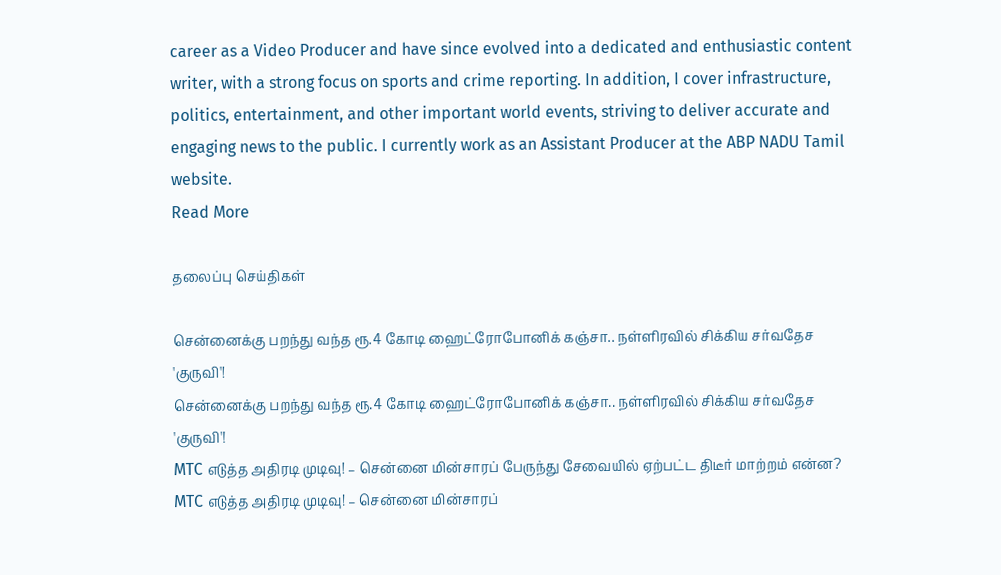career as a Video Producer and have since evolved into a dedicated and enthusiastic content writer, with a strong focus on sports and crime reporting. In addition, I cover infrastructure, politics, entertainment, and other important world events, striving to deliver accurate and engaging news to the public. I currently work as an Assistant Producer at the ABP NADU Tamil website.
Read More

தலைப்பு செய்திகள்

சென்னைக்கு பறந்து வந்த ரூ.4 கோடி ஹைட்ரோபோனிக் கஞ்சா.. நள்ளிரவில் சிக்கிய சர்வதேச 'குருவி'!
சென்னைக்கு பறந்து வந்த ரூ.4 கோடி ஹைட்ரோபோனிக் கஞ்சா.. நள்ளிரவில் சிக்கிய சர்வதேச 'குருவி'!
MTC எடுத்த அதிரடி முடிவு! – சென்னை மின்சாரப் பேருந்து சேவையில் ஏற்பட்ட திடீர் மாற்றம் என்ன?
MTC எடுத்த அதிரடி முடிவு! – சென்னை மின்சாரப்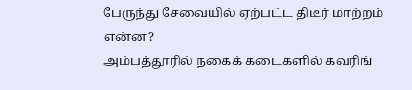பேருந்து சேவையில் ஏற்பட்ட திடீர் மாற்றம் என்ன?
அம்பத்தூரில் நகைக் கடைகளில் கவரிங்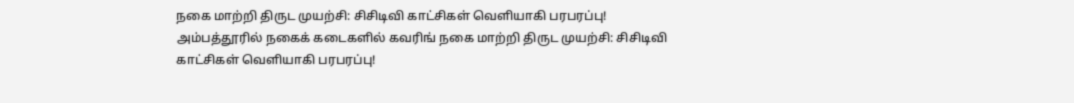நகை மாற்றி திருட முயற்சி: சிசிடிவி காட்சிகள் வெளியாகி பரபரப்பு!
அம்பத்தூரில் நகைக் கடைகளில் கவரிங் நகை மாற்றி திருட முயற்சி: சிசிடிவி காட்சிகள் வெளியாகி பரபரப்பு!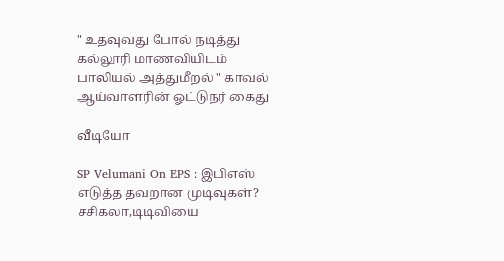" உதவுவது போல் நடித்து கல்லூரி மாணவியிடம் பாலியல் அத்துமீறல் " காவல் ஆய்வாளரின் ஓட்டுநர் கைது

வீடியோ

SP Velumani On EPS : இபிஎஸ் எடுத்த தவறான முடிவுகள்? சசிகலா,டிடிவியை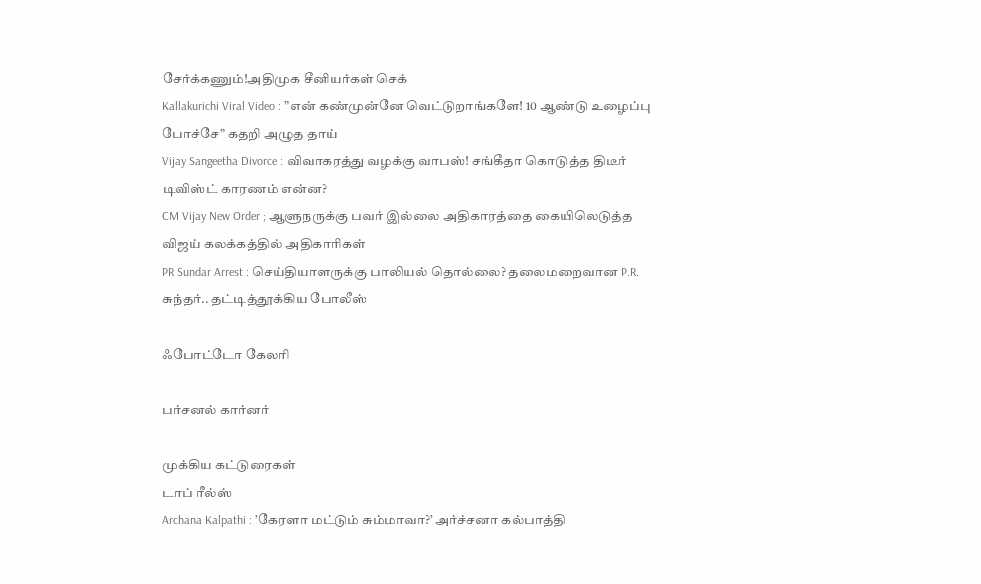சேர்க்கணும்!அதிமுக சீனியர்கள் செக்
Kallakurichi Viral Video : ”என் கண்முன்னே வெட்டுறாங்களே! 10 ஆண்டு உழைப்பு போச்சே” கதறி அழுத தாய்
Vijay Sangeetha Divorce : விவாகரத்து வழக்கு வாபஸ்! சங்கீதா கொடுத்த திடீர் டிவிஸ்ட் காரணம் என்ன?
CM Vijay New Order ; ஆளுநருக்கு பவர் இல்லை அதிகாரத்தை கையிலெடுத்த விஜய் கலக்கத்தில் அதிகாரிகள்
PR Sundar Arrest : செய்தியாளருக்கு பாலியல் தொல்லை? தலைமறைவான P.R. சுந்தர்.. தட்டித்தூக்கிய போலீஸ்

ஃபோட்டோ கேலரி

பர்சனல் கார்னர்

முக்கிய கட்டுரைகள்
டாப் ரீல்ஸ்
Archana Kalpathi : ’கேரளா மட்டும் சும்மாவா?’ அர்ச்சனா கல்பாத்தி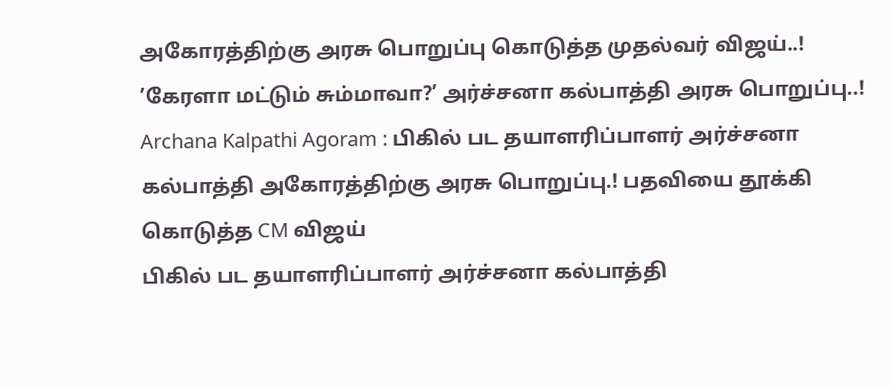அகோரத்திற்கு அரசு பொறுப்பு கொடுத்த முதல்வர் விஜய்..!
’கேரளா மட்டும் சும்மாவா?’ அர்ச்சனா கல்பாத்தி அரசு பொறுப்பு..!
Archana Kalpathi Agoram : பிகில் பட தயாளரிப்பாளர் அர்ச்சனா கல்பாத்தி அகோரத்திற்கு அரசு பொறுப்பு.! பதவியை தூக்கி கொடுத்த CM விஜய்
பிகில் பட தயாளரிப்பாளர் அர்ச்சனா கல்பாத்தி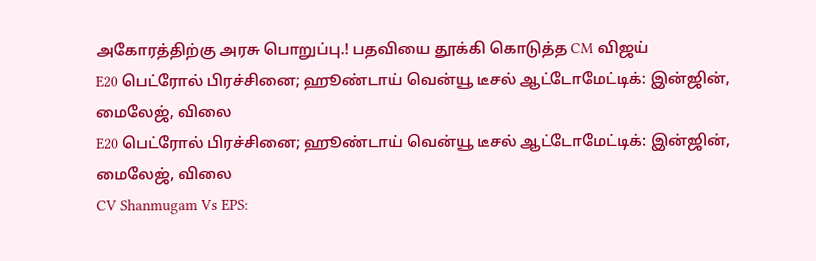அகோரத்திற்கு அரசு பொறுப்பு.! பதவியை தூக்கி கொடுத்த CM விஜய்
E20 பெட்ரோல் பிரச்சினை; ஹூண்டாய் வென்யூ டீசல் ஆட்டோமேட்டிக்: இன்ஜின், மைலேஜ், விலை
E20 பெட்ரோல் பிரச்சினை; ஹூண்டாய் வென்யூ டீசல் ஆட்டோமேட்டிக்: இன்ஜின், மைலேஜ், விலை
CV Shanmugam Vs EPS: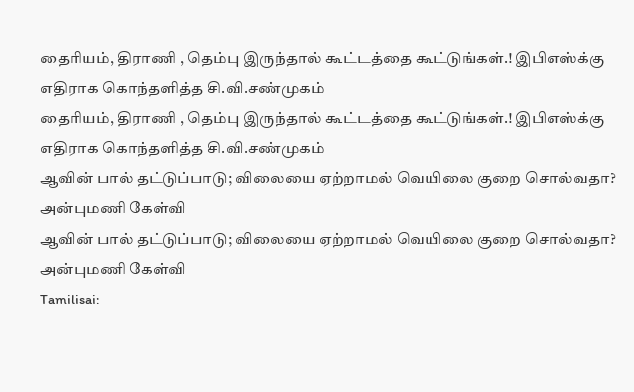தைரியம், திராணி , தெம்பு இருந்தால் கூட்டத்தை கூட்டுங்கள்.! இபிஎஸ்க்கு எதிராக கொந்தளித்த சி.வி.சண்முகம்
தைரியம், திராணி , தெம்பு இருந்தால் கூட்டத்தை கூட்டுங்கள்.! இபிஎஸ்க்கு எதிராக கொந்தளித்த சி.வி.சண்முகம்
ஆவின் பால் தட்டுப்பாடு; விலையை ஏற்றாமல் வெயிலை குறை சொல்வதா? அன்புமணி கேள்வி
ஆவின் பால் தட்டுப்பாடு; விலையை ஏற்றாமல் வெயிலை குறை சொல்வதா? அன்புமணி கேள்வி
Tamilisai: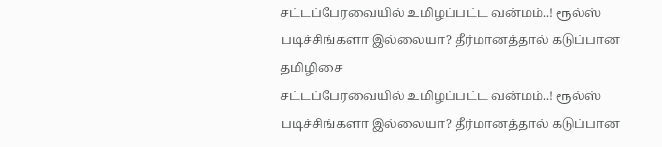சட்டப்பேரவையில் உமிழப்பட்ட வன்மம்..! ரூல்ஸ் படிச்சிங்களா இல்லையா? தீர்மானத்தால் கடுப்பான தமிழிசை
சட்டப்பேரவையில் உமிழப்பட்ட வன்மம்..! ரூல்ஸ் படிச்சிங்களா இல்லையா? தீர்மானத்தால் கடுப்பான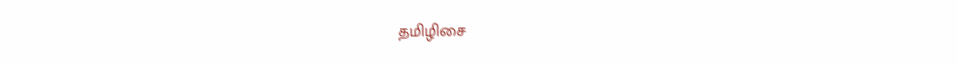தமிழிசை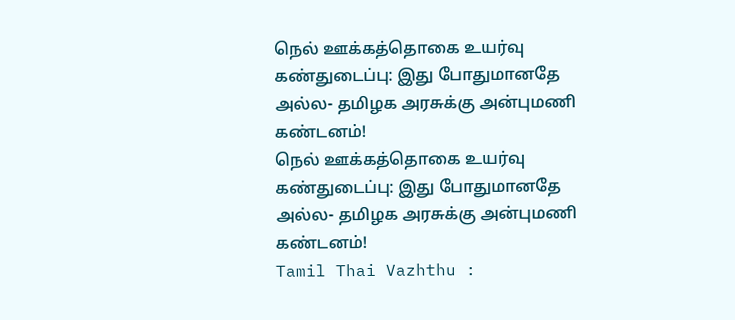நெல் ஊக்கத்தொகை உயர்வு கண்துடைப்பு: இது போதுமானதே அல்ல- தமிழக அரசுக்கு அன்புமணி கண்டனம்!
நெல் ஊக்கத்தொகை உயர்வு கண்துடைப்பு: இது போதுமானதே அல்ல- தமிழக அரசுக்கு அன்புமணி கண்டனம்!
Tamil Thai Vazhthu :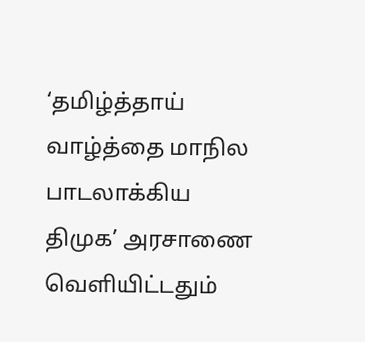‘தமிழ்த்தாய் வாழ்த்தை மாநில பாடலாக்கிய திமுக’ அரசாணை வெளியிட்டதும்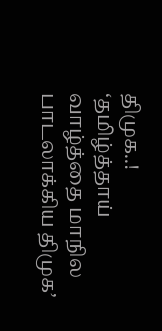திமுக..!
‘தமிழ்த்தாய் வாழ்த்தை மாநில பாடலாக்கிய திமுக’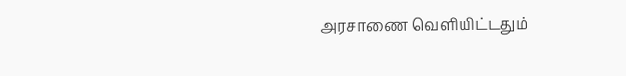அரசாணை வெளியிட்டதும்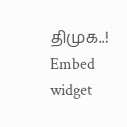திமுக..!
Embed widget